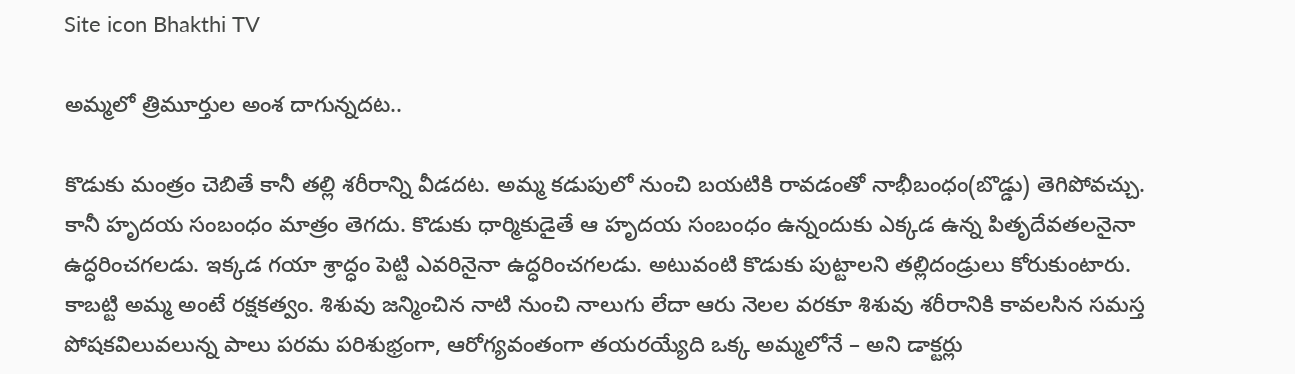Site icon Bhakthi TV

అమ్మలో త్రిమూర్తుల అంశ దాగున్నదట..

కొడుకు మంత్రం చెబితే కానీ తల్లి శరీరాన్ని వీడదట. అమ్మ కడుపులో నుంచి బయటికి రావడంతో నాభీబంధం(బొడ్డు) తెగిపోవచ్చు. కానీ హృదయ సంబంధం మాత్రం తెగదు. కొడుకు ధార్మికుడైతే ఆ హృదయ సంబంధం ఉన్నందుకు ఎక్కడ ఉన్న పితృదేవతలనైనా ఉద్ధరించగలడు. ఇక్కడ గయా శ్రాద్ధం పెట్టి ఎవరినైనా ఉద్ధరించగలడు. అటువంటి కొడుకు పుట్టాలని తల్లిదండ్రులు కోరుకుంటారు. కాబట్టి అమ్మ అంటే రక్షకత్వం. శిశువు జన్మించిన నాటి నుంచి నాలుగు లేదా ఆరు నెలల వరకూ శిశువు శరీరానికి కావలసిన సమస్త పోషకవిలువలున్న పాలు పరమ పరిశుభ్రంగా, ఆరోగ్యవంతంగా తయరయ్యేది ఒక్క అమ్మలోనే – అని డాక్టర్లు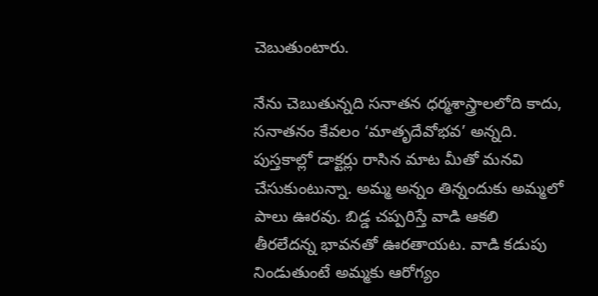చెబుతుంటారు.

నేను చెబుతున్నది సనాతన ధర్మశాస్త్రాలలోది కాదు, సనాతనం కేవలం ‘మాతృదేవోభవ’ అన్నది. పుస్తకాల్లో డాక్టర్లు రాసిన మాట మీతో మనవి చేసుకుంటున్నా. అమ్మ అన్నం తిన్నందుకు అమ్మలో పాలు ఊరవు. బిడ్డ చప్పరిస్తే వాడి ఆకలి తీరలేదన్న భావనతో ఊరతాయట. వాడి కడుపు నిండుతుంటే అమ్మకు ఆరోగ్యం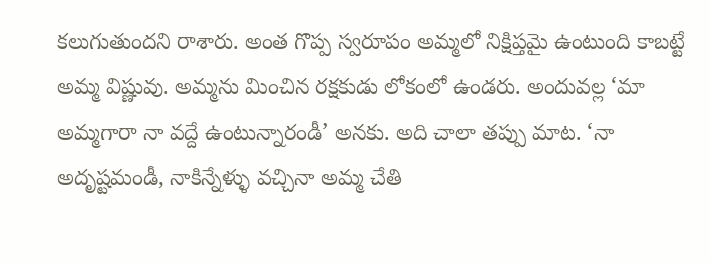కలుగుతుందని రాశారు. అంత గొప్ప స్వరూపం అమ్మలో నిక్షిప్తమై ఉంటుంది కాబట్టే అమ్మ విష్ణువు. అమ్మను మించిన రక్షకుడు లోకంలో ఉండరు. అందువల్ల ‘మా అమ్మగారా నా వద్దే ఉంటున్నారండీ’ అనకు. అది చాలా తప్పు మాట. ‘నా అదృష్టమండీ, నాకిన్నేళ్ళు వచ్చినా అమ్మ చేతి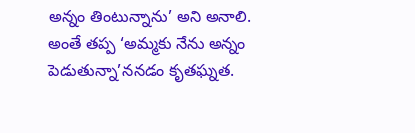అన్నం తింటున్నాను’ అని అనాలి. అంతే తప్ప ‘అమ్మకు నేను అన్నం పెడుతున్నా’ననడం కృతఘ్నత.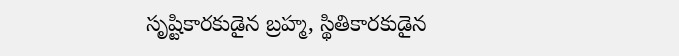సృష్టికారకుడైన బ్రహ్మ, స్థితికారకుడైన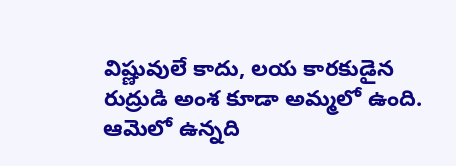విష్ణువులే కాదు, లయ కారకుడైన రుద్రుడి అంశ కూడా అమ్మలో ఉంది. ఆమెలో ఉన్నది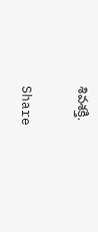శివశక్తి.

Share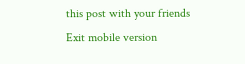this post with your friends
Exit mobile version